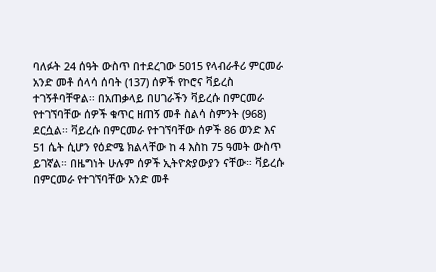ባለፉት 24 ሰዓት ውስጥ በተደረገው 5015 የላብራቶሪ ምርመራ አንድ መቶ ሰላሳ ሰባት (137) ሰዎች የኮሮና ቫይረስ ተገኝቶባቸዋል፡፡ በአጠቃላይ በሀገራችን ቫይረሱ በምርመራ የተገኘባቸው ሰዎች ቁጥር ዘጠኝ መቶ ስልሳ ስምንት (968) ደርሷል፡፡ ቫይረሱ በምርመራ የተገኘባቸው ሰዎች 86 ወንድ እና 51 ሴት ሲሆን የዕድሜ ክልላቸው ከ 4 እስከ 75 ዓመት ውስጥ ይገኛል። በዜግነት ሁሉም ሰዎች ኢትዮጵያውያን ናቸው። ቫይረሱ በምርመራ የተገኘባቸው አንድ መቶ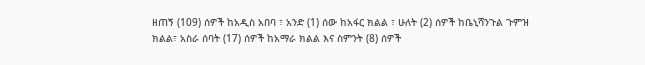ዘጠኝ (109) ሰዎች ከአዲስ አበባ ፣ አንድ (1) ሰው ከአፋር ክልል ፣ ሁለት (2) ሰዎች ከቤኒሻንጉል ጉምዝ ክልል፣ አስራ ሰባት (17) ሰዎች ከአማራ ክልል እና ስምንት (8) ሰዎች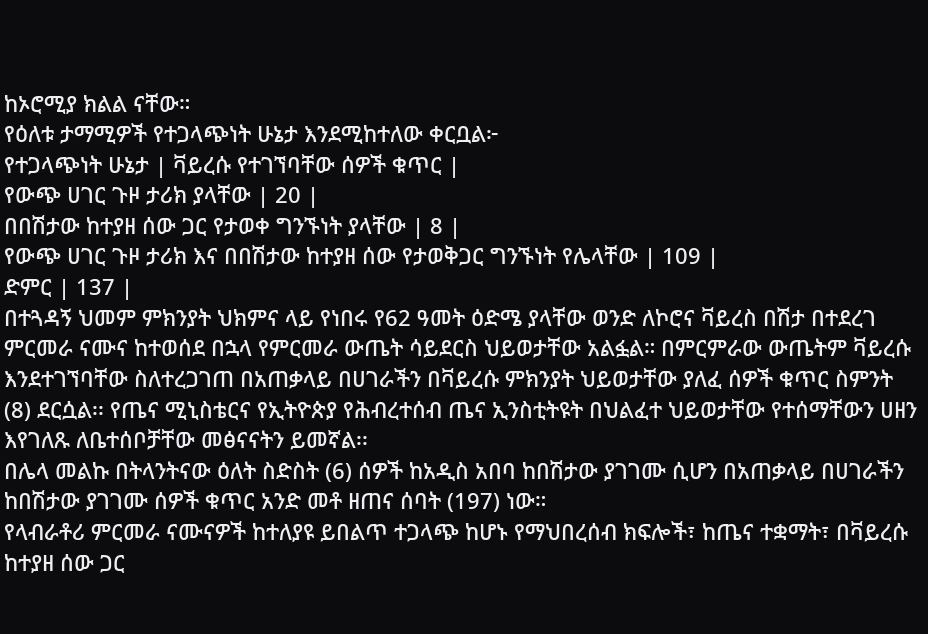ከኦሮሚያ ክልል ናቸው።
የዕለቱ ታማሚዎች የተጋላጭነት ሁኔታ እንደሚከተለው ቀርቧል፦
የተጋላጭነት ሁኔታ | ቫይረሱ የተገኘባቸው ሰዎች ቁጥር |
የውጭ ሀገር ጉዞ ታሪክ ያላቸው | 20 |
በበሽታው ከተያዘ ሰው ጋር የታወቀ ግንኙነት ያላቸው | 8 |
የውጭ ሀገር ጉዞ ታሪክ እና በበሽታው ከተያዘ ሰው የታወቅጋር ግንኙነት የሌላቸው | 109 |
ድምር | 137 |
በተጓዳኝ ህመም ምክንያት ህክምና ላይ የነበሩ የ62 ዓመት ዕድሜ ያላቸው ወንድ ለኮሮና ቫይረስ በሽታ በተደረገ ምርመራ ናሙና ከተወሰደ በኋላ የምርመራ ውጤት ሳይደርስ ህይወታቸው አልፏል። በምርምራው ውጤትም ቫይረሱ እንደተገኘባቸው ስለተረጋገጠ በአጠቃላይ በሀገራችን በቫይረሱ ምክንያት ህይወታቸው ያለፈ ሰዎች ቁጥር ስምንት (8) ደርሷል፡፡ የጤና ሚኒስቴርና የኢትዮጵያ የሕብረተሰብ ጤና ኢንስቲትዩት በህልፈተ ህይወታቸው የተሰማቸውን ሀዘን እየገለጹ ለቤተሰቦቻቸው መፅናናትን ይመኛል፡፡
በሌላ መልኩ በትላንትናው ዕለት ስድስት (6) ሰዎች ከአዲስ አበባ ከበሽታው ያገገሙ ሲሆን በአጠቃላይ በሀገራችን ከበሽታው ያገገሙ ሰዎች ቁጥር አንድ መቶ ዘጠና ሰባት (197) ነው።
የላብራቶሪ ምርመራ ናሙናዎች ከተለያዩ ይበልጥ ተጋላጭ ከሆኑ የማህበረሰብ ክፍሎች፣ ከጤና ተቋማት፣ በቫይረሱ ከተያዘ ሰው ጋር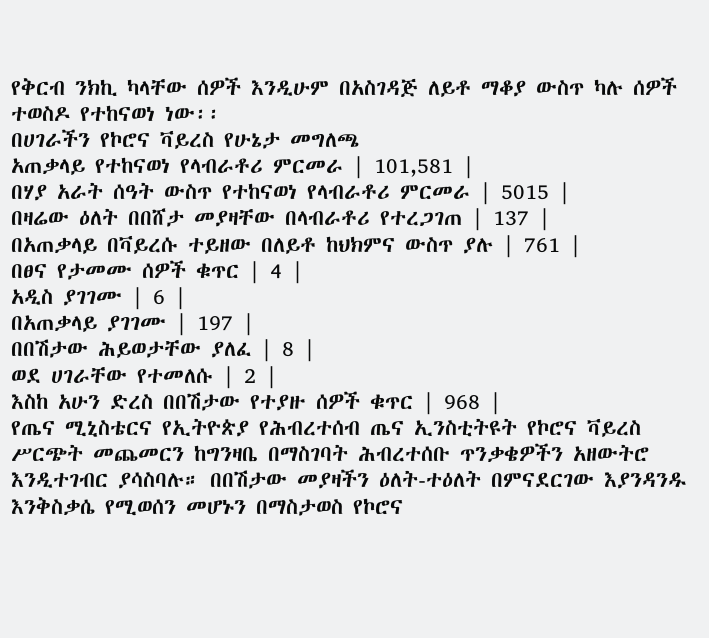የቅርብ ንክኪ ካላቸው ሰዎች እንዲሁም በአስገዳጅ ለይቶ ማቆያ ውስጥ ካሉ ሰዎች ተወስዶ የተከናወነ ነው፡፡
በሀገራችን የኮሮና ቫይረስ የሁኔታ መግለጫ
አጠቃላይ የተከናወነ የላብራቶሪ ምርመራ | 101,581 |
በሃያ አራት ሰዓት ውስጥ የተከናወነ የላብራቶሪ ምርመራ | 5015 |
በዛሬው ዕለት በበሸታ መያዛቸው በላብራቶሪ የተረጋገጠ | 137 |
በአጠቃላይ በቫይረሱ ተይዘው በለይቶ ከህክምና ውስጥ ያሉ | 761 |
በፀና የታመሙ ሰዎች ቁጥር | 4 |
አዲስ ያገገሙ | 6 |
በአጠቃላይ ያገገሙ | 197 |
በበሽታው ሕይወታቸው ያለፈ | 8 |
ወደ ሀገራቸው የተመለሱ | 2 |
እስከ አሁን ድረስ በበሽታው የተያዙ ሰዎች ቁጥር | 968 |
የጤና ሚኒስቴርና የኢትዮጵያ የሕብረተሰብ ጤና ኢንስቲትዩት የኮሮና ቫይረስ ሥርጭት መጨመርን ከግንዛቤ በማስገባት ሕብረተሰቡ ጥንቃቄዎችን አዘውትሮ እንዲተገብር ያሳስባሉ። በበሽታው መያዛችን ዕለት-ተዕለት በምናደርገው እያንዳንዱ እንቅስቃሴ የሚወሰን መሆኑን በማስታወስ የኮሮና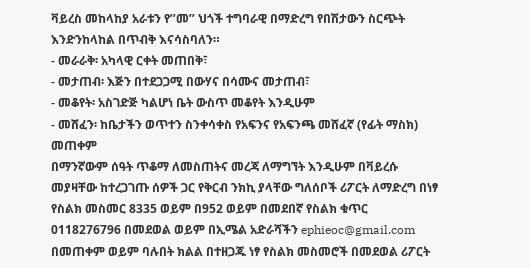ቫይረስ መከላከያ አራቱን የ’’መ’’ ህጎች ተግባራዊ በማድረግ የበሽታውን ስርጭት እንድንከላከል በጥብቅ እናሳስባለን።
- መራራቅ፡ አካላዊ ርቀት መጠበቅ፣
- መታጠብ፡ እጅን በተደጋጋሚ በውሃና በሳሙና መታጠብ፣
- መቆየት፡ አስገድጅ ካልሆነ ቤት ውስጥ መቆየት እንዲሁም
- መሸፈን፡ ከቤታችን ወጥተን ስንቀሳቀስ የአፍንና የአፍንጫ መሸፈኛ (የፊት ማስክ) መጠቀም
በማንኛውም ሰዓት ጥቆማ ለመስጠትና መረጃ ለማግኘት እንዲሁም በቫይረሱ መያዛቸው ከተረጋገጡ ሰዎች ጋር የቅርብ ንክኪ ያላቸው ግለሰቦች ሪፖርት ለማድረግ በነፃ የስልክ መስመር 8335 ወይም በ952 ወይም በመደበኛ የስልክ ቁጥር 0118276796 በመደወል ወይም በኢሜል አድራሻችን ephieoc@gmail.com በመጠቀም ወይም ባሉበት ክልል በተዘጋጁ ነፃ የስልክ መስመሮች በመደወል ሪፖርት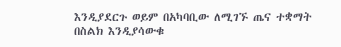እንዲያደርጉ ወይም በአካባቢው ለሚገኙ ጤና ተቋማት በስልክ እንዲያሳውቁ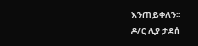እንጠይቀለን፡፡
ዶ/ር ሊያ ታደሰ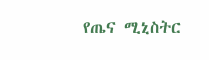የጤና ሚኒስትር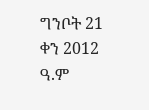ግንቦት 21 ቀን 2012 ዓ.ም